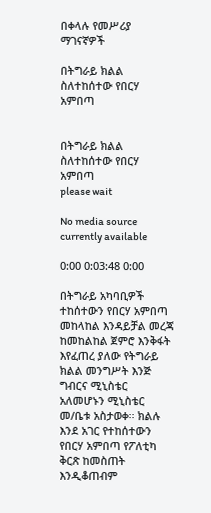በቀላሉ የመሥሪያ ማገናኛዎች

በትግራይ ክልል ስለተከሰተው የበርሃ አምበጣ


በትግራይ ክልል ስለተከሰተው የበርሃ አምበጣ
please wait

No media source currently available

0:00 0:03:48 0:00

በትግራይ አካባቢዎች ተከሰተውን የበርሃ አምበጣ መከላከል እንዳይቻል መረጃ ከመከልከል ጀምሮ እንቅፋት እየፈጠረ ያለው የትግራይ ክልል መንግሥት እንጅ ግብርና ሚኒስቴር አለመሆኑን ሚኒስቴር መ/ቤቱ አስታወቀ፡፡ ክልሉ እንደ አገር የተከሰተውን የበርሃ አምበጣ የፖለቲካ ቅርጽ ከመስጠት እንዲቆጠብም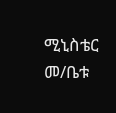ሚኒስቴር መ/ቤቱ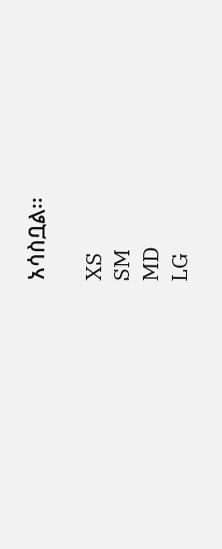አሳስቧል፡፡

XS
SM
MD
LG